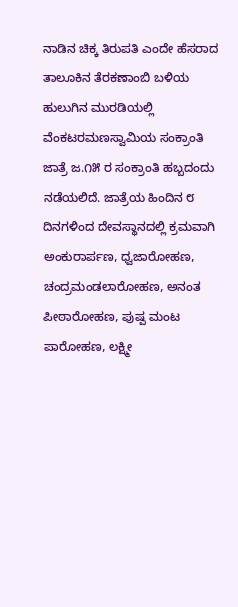ನಾಡಿನ ಚಿಕ್ಕ ತಿರುಪತಿ ಎಂದೇ ಹೆಸರಾದ ತಾಲೂಕಿನ ತೆರಕಣಾಂಬಿ ಬಳಿಯ ಹುಲುಗಿನ ಮುರಡಿಯಲ್ಲಿ ವೆಂಕಟರಮಣಸ್ವಾಮಿಯ ಸಂಕ್ರಾಂತಿ ಜಾತ್ರೆ ಜ.೧೫ ರ ಸಂಕ್ರಾಂತಿ ಹಬ್ಬದಂದು ನಡೆಯಲಿದೆ. ಜಾತ್ರೆಯ ಹಿಂದಿನ ೮ ದಿನಗಳಿಂದ ದೇವಸ್ಥಾನದಲ್ಲಿ ಕ್ರಮವಾಗಿ ಅಂಕುರಾರ್ಪಣ, ಧ್ವಜಾರೋಹಣ, ಚಂದ್ರಮಂಡಲಾರೋಹಣ, ಅನಂತ ಪೀಠಾರೋಹಣ, ಪುಷ್ಪ ಮಂಟ ಪಾರೋಹಣ, ಲಕ್ಷ್ಮೀ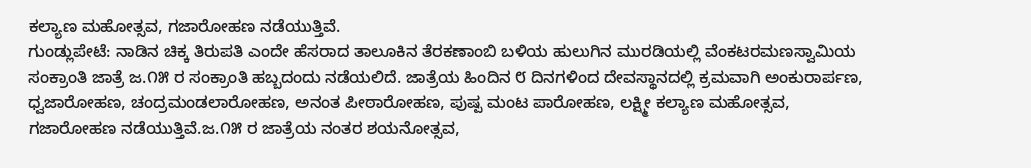ಕಲ್ಯಾಣ ಮಹೋತ್ಸವ, ಗಜಾರೋಹಣ ನಡೆಯುತ್ತಿವೆ.
ಗುಂಡ್ಲುಪೇಟೆ: ನಾಡಿನ ಚಿಕ್ಕ ತಿರುಪತಿ ಎಂದೇ ಹೆಸರಾದ ತಾಲೂಕಿನ ತೆರಕಣಾಂಬಿ ಬಳಿಯ ಹುಲುಗಿನ ಮುರಡಿಯಲ್ಲಿ ವೆಂಕಟರಮಣಸ್ವಾಮಿಯ ಸಂಕ್ರಾಂತಿ ಜಾತ್ರೆ ಜ.೧೫ ರ ಸಂಕ್ರಾಂತಿ ಹಬ್ಬದಂದು ನಡೆಯಲಿದೆ. ಜಾತ್ರೆಯ ಹಿಂದಿನ ೮ ದಿನಗಳಿಂದ ದೇವಸ್ಥಾನದಲ್ಲಿ ಕ್ರಮವಾಗಿ ಅಂಕುರಾರ್ಪಣ, ಧ್ವಜಾರೋಹಣ, ಚಂದ್ರಮಂಡಲಾರೋಹಣ, ಅನಂತ ಪೀಠಾರೋಹಣ, ಪುಷ್ಪ ಮಂಟ ಪಾರೋಹಣ, ಲಕ್ಷ್ಮೀ ಕಲ್ಯಾಣ ಮಹೋತ್ಸವ, ಗಜಾರೋಹಣ ನಡೆಯುತ್ತಿವೆ.ಜ.೧೫ ರ ಜಾತ್ರೆಯ ನಂತರ ಶಯನೋತ್ಸವ,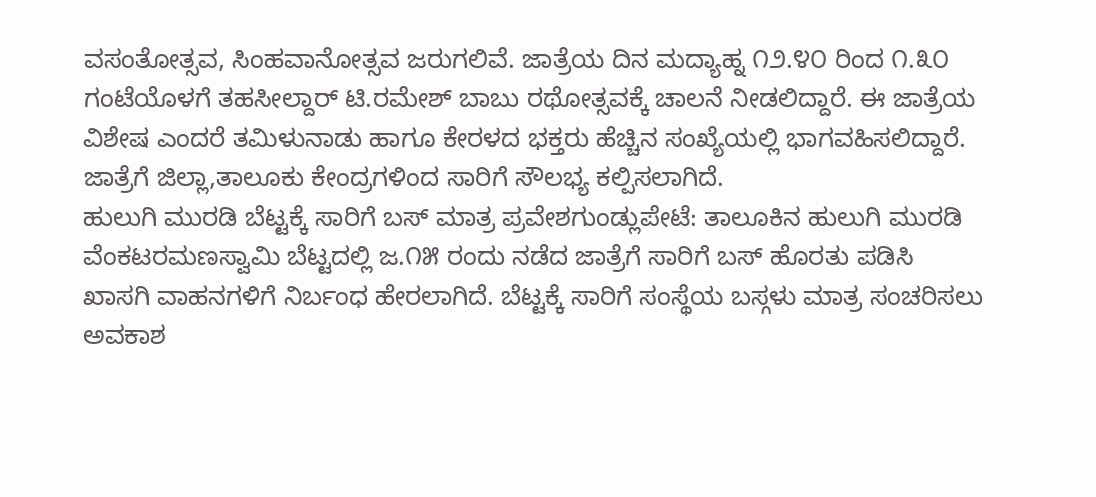ವಸಂತೋತ್ಸವ, ಸಿಂಹವಾನೋತ್ಸವ ಜರುಗಲಿವೆ. ಜಾತ್ರೆಯ ದಿನ ಮದ್ಯಾಹ್ನ ೧೨.೪೦ ರಿಂದ ೧.೩೦ ಗಂಟೆಯೊಳಗೆ ತಹಸೀಲ್ದಾರ್ ಟಿ.ರಮೇಶ್ ಬಾಬು ರಥೋತ್ಸವಕ್ಕೆ ಚಾಲನೆ ನೀಡಲಿದ್ದಾರೆ. ಈ ಜಾತ್ರೆಯ ವಿಶೇಷ ಎಂದರೆ ತಮಿಳುನಾಡು ಹಾಗೂ ಕೇರಳದ ಭಕ್ತರು ಹೆಚ್ಚಿನ ಸಂಖ್ಯೆಯಲ್ಲಿ ಭಾಗವಹಿಸಲಿದ್ದಾರೆ. ಜಾತ್ರೆಗೆ ಜಿಲ್ಲಾ,ತಾಲೂಕು ಕೇಂದ್ರಗಳಿಂದ ಸಾರಿಗೆ ಸೌಲಭ್ಯ ಕಲ್ಪಿಸಲಾಗಿದೆ.
ಹುಲುಗಿ ಮುರಡಿ ಬೆಟ್ಟಕ್ಕೆ ಸಾರಿಗೆ ಬಸ್ ಮಾತ್ರ ಪ್ರವೇಶಗುಂಡ್ಲುಪೇಟೆ: ತಾಲೂಕಿನ ಹುಲುಗಿ ಮುರಡಿ ವೆಂಕಟರಮಣಸ್ವಾಮಿ ಬೆಟ್ಟದಲ್ಲಿ ಜ.೧೫ ರಂದು ನಡೆದ ಜಾತ್ರೆಗೆ ಸಾರಿಗೆ ಬಸ್ ಹೊರತು ಪಡಿಸಿ ಖಾಸಗಿ ವಾಹನಗಳಿಗೆ ನಿರ್ಬಂಧ ಹೇರಲಾಗಿದೆ. ಬೆಟ್ಟಕ್ಕೆ ಸಾರಿಗೆ ಸಂಸ್ಥೆಯ ಬಸ್ಗಳು ಮಾತ್ರ ಸಂಚರಿಸಲು ಅವಕಾಶ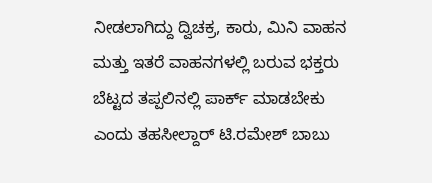ನೀಡಲಾಗಿದ್ದು ದ್ವಿಚಕ್ರ, ಕಾರು, ಮಿನಿ ವಾಹನ ಮತ್ತು ಇತರೆ ವಾಹನಗಳಲ್ಲಿ ಬರುವ ಭಕ್ತರು ಬೆಟ್ಟದ ತಪ್ಪಲಿನಲ್ಲಿ ಪಾರ್ಕ್ ಮಾಡಬೇಕು ಎಂದು ತಹಸೀಲ್ದಾರ್ ಟಿ.ರಮೇಶ್ ಬಾಬು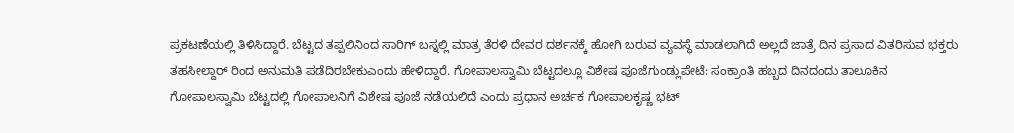ಪ್ರಕಟಣೆಯಲ್ಲಿ ತಿಳಿಸಿದ್ದಾರೆ. ಬೆಟ್ಟದ ತಪ್ಪಲಿನಿಂದ ಸಾರಿಗ್ ಬಸ್ನಲ್ಲಿ ಮಾತ್ರ ತೆರಳಿ ದೇವರ ದರ್ಶನಕ್ಕೆ ಹೋಗಿ ಬರುವ ವ್ಯವಸ್ಥೆ ಮಾಡಲಾಗಿದೆ ಅಲ್ಲದೆ ಜಾತ್ರೆ ದಿನ ಪ್ರಸಾದ ವಿತರಿಸುವ ಭಕ್ತರು ತಹಸೀಲ್ದಾರ್ ರಿಂದ ಅನುಮತಿ ಪಡೆದಿರಬೇಕುಎಂದು ಹೇಳಿದ್ದಾರೆ. ಗೋಪಾಲಸ್ವಾಮಿ ಬೆಟ್ಟದಲ್ಲೂ ವಿಶೇಷ ಪೂಜೆಗುಂಡ್ಲುಪೇಟೆ: ಸಂಕ್ರಾಂತಿ ಹಬ್ಬದ ದಿನದಂದು ತಾಲೂಕಿನ ಗೋಪಾಲಸ್ವಾಮಿ ಬೆಟ್ಟದಲ್ಲಿ ಗೋಪಾಲನಿಗೆ ವಿಶೇಷ ಪೂಜೆ ನಡೆಯಲಿದೆ ಎಂದು ಪ್ರಧಾನ ಅರ್ಚಕ ಗೋಪಾಲಕೃಷ್ಣ ಭಟ್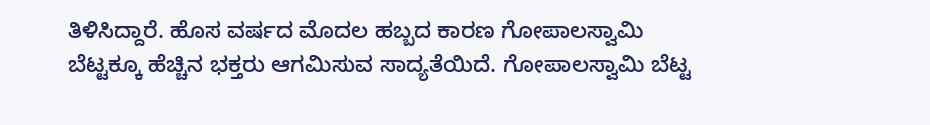ತಿಳಿಸಿದ್ದಾರೆ. ಹೊಸ ವರ್ಷದ ಮೊದಲ ಹಬ್ಬದ ಕಾರಣ ಗೋಪಾಲಸ್ವಾಮಿ ಬೆಟ್ಟಕ್ಕೂ ಹೆಚ್ಚಿನ ಭಕ್ತರು ಆಗಮಿಸುವ ಸಾದ್ಯತೆಯಿದೆ. ಗೋಪಾಲಸ್ವಾಮಿ ಬೆಟ್ಟ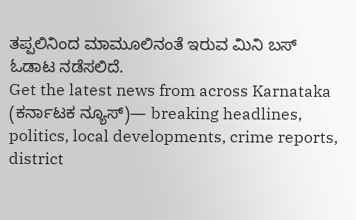ತಪ್ಪಲಿನಿಂದ ಮಾಮೂಲಿನಂತೆ ಇರುವ ಮಿನಿ ಬಸ್ ಓಡಾಟ ನಡೆಸಲಿದೆ.
Get the latest news from across Karnataka (ಕರ್ನಾಟಕ ನ್ಯೂಸ್)— breaking headlines, politics, local developments, crime reports, district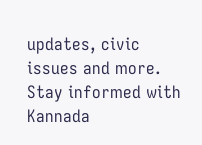updates, civic issues and more. Stay informed with Kannada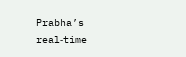Prabha’s real‑time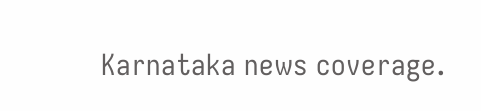Karnataka news coverage.